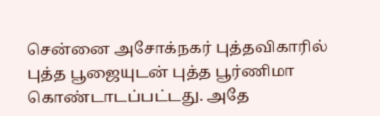சென்னை அசோக்நகர் புத்தவிகாரில் புத்த பூஜையுடன் புத்த பூர்ணிமா கொண்டாடப்பட்டது. அதே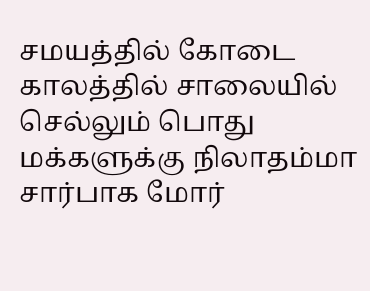சமயத்தில் கோடை காலத்தில் சாலையில் செல்லும் பொது மக்களுக்கு நிலாதம்மா சார்பாக மோர்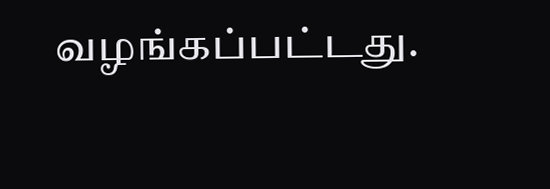வழங்கப்பட்டது.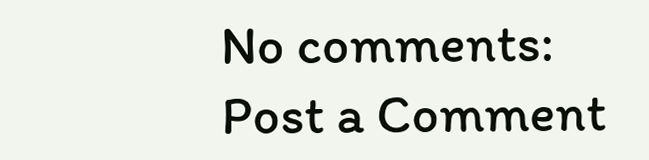No comments:
Post a Comment